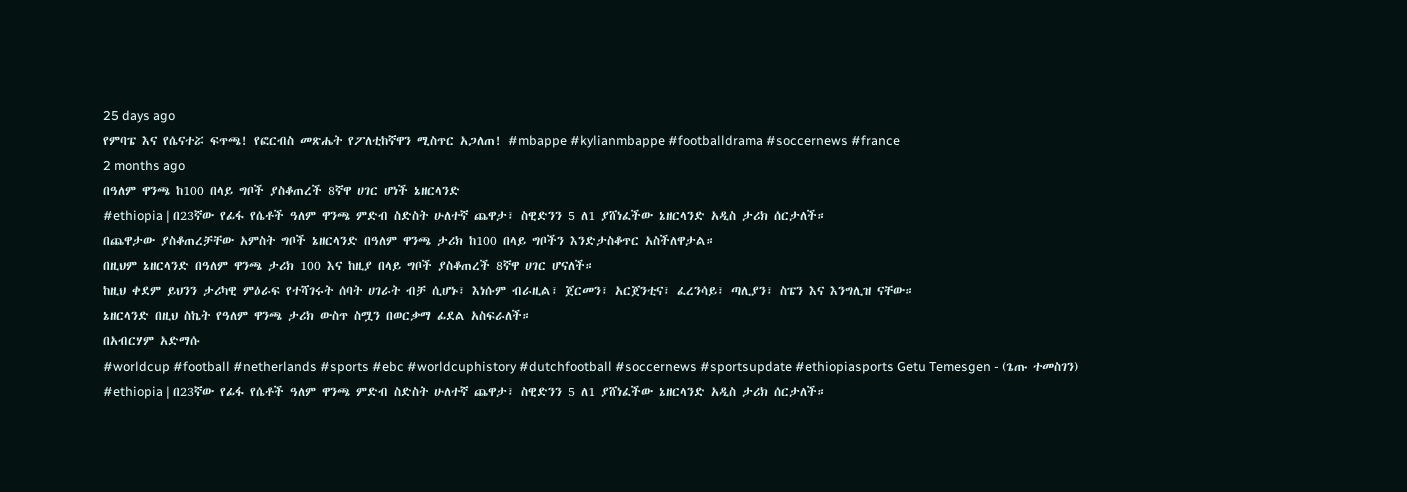25 days ago
የምባፔ እና የሴናተሯ ፍጥጫ! የፎርብስ መጽሔት የፖለቲከኛዋን ሚስጥር አጋለጠ! #mbappe #kylianmbappe #footballdrama #soccernews #france
2 months ago
በዓለም ዋንጫ ከ100 በላይ ግቦች ያስቆጠረች 8ኛዋ ሀገር ሆነች ኔዘርላንድ
#ethiopia | በ23ኛው የፊፋ የሴቶች ዓለም ዋንጫ ምድብ ስድስት ሁለተኛ ጨዋታ፣ ስዊድንን 5 ለ1 ያሸነፈችው ኔዘርላንድ አዲስ ታሪክ ሰርታለች።
በጨዋታው ያስቆጠረቻቸው አምስት ግቦች ኔዘርላንድ በዓለም ዋንጫ ታሪክ ከ100 በላይ ግቦችን እንድታስቆጥር አስችለዋታል።
በዚህም ኔዘርላንድ በዓለም ዋንጫ ታሪክ 100 እና ከዚያ በላይ ግቦች ያስቆጠረች 8ኛዋ ሀገር ሆናለች።
ከዚህ ቀደም ይህንን ታሪካዊ ምዕራፍ የተሻገሩት ሰባት ሀገራት ብቻ ሲሆኑ፣ እነሱም ብራዚል፣ ጀርመን፣ አርጀንቲና፣ ፈረንሳይ፣ ጣሊያን፣ ስፔን እና እንግሊዝ ናቸው።
ኔዘርላንድ በዚህ ስኬት የዓለም ዋንጫ ታሪክ ውስጥ ስሟን በወርቃማ ፊደል አስፍራለች።
በአብርሃም አድማሱ
#worldcup #football #netherlands #sports #ebc #worldcuphistory #dutchfootball #soccernews #sportsupdate #ethiopiasports Getu Temesgen - (ጌጡ ተመስገን)
#ethiopia | በ23ኛው የፊፋ የሴቶች ዓለም ዋንጫ ምድብ ስድስት ሁለተኛ ጨዋታ፣ ስዊድንን 5 ለ1 ያሸነፈችው ኔዘርላንድ አዲስ ታሪክ ሰርታለች።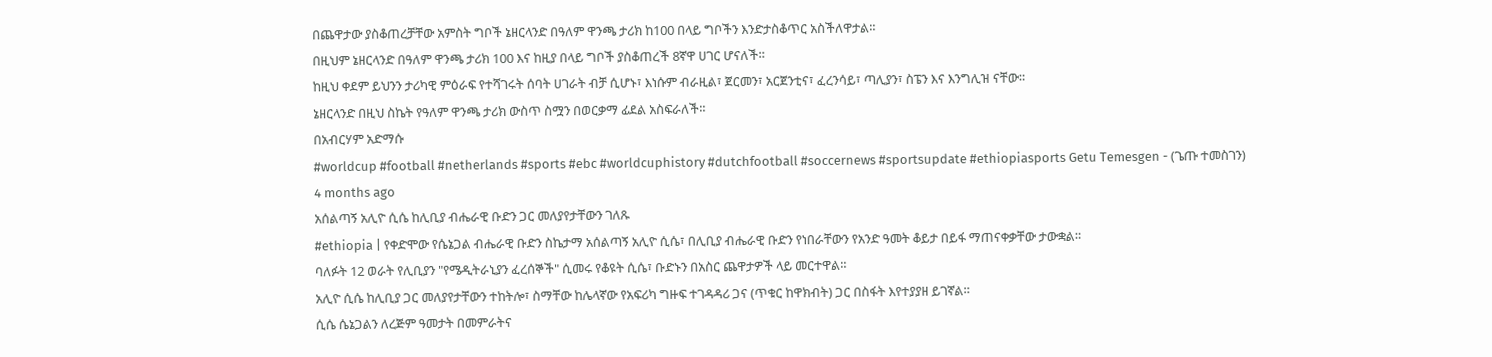በጨዋታው ያስቆጠረቻቸው አምስት ግቦች ኔዘርላንድ በዓለም ዋንጫ ታሪክ ከ100 በላይ ግቦችን እንድታስቆጥር አስችለዋታል።
በዚህም ኔዘርላንድ በዓለም ዋንጫ ታሪክ 100 እና ከዚያ በላይ ግቦች ያስቆጠረች 8ኛዋ ሀገር ሆናለች።
ከዚህ ቀደም ይህንን ታሪካዊ ምዕራፍ የተሻገሩት ሰባት ሀገራት ብቻ ሲሆኑ፣ እነሱም ብራዚል፣ ጀርመን፣ አርጀንቲና፣ ፈረንሳይ፣ ጣሊያን፣ ስፔን እና እንግሊዝ ናቸው።
ኔዘርላንድ በዚህ ስኬት የዓለም ዋንጫ ታሪክ ውስጥ ስሟን በወርቃማ ፊደል አስፍራለች።
በአብርሃም አድማሱ
#worldcup #football #netherlands #sports #ebc #worldcuphistory #dutchfootball #soccernews #sportsupdate #ethiopiasports Getu Temesgen - (ጌጡ ተመስገን)
4 months ago
አሰልጣኝ አሊዮ ሲሴ ከሊቢያ ብሔራዊ ቡድን ጋር መለያየታቸውን ገለጹ
#ethiopia | የቀድሞው የሴኔጋል ብሔራዊ ቡድን ስኬታማ አሰልጣኝ አሊዮ ሲሴ፣ በሊቢያ ብሔራዊ ቡድን የነበራቸውን የአንድ ዓመት ቆይታ በይፋ ማጠናቀቃቸው ታውቋል።
ባለፉት 12 ወራት የሊቢያን "የሜዲትራኒያን ፈረሰኞች" ሲመሩ የቆዩት ሲሴ፣ ቡድኑን በአስር ጨዋታዎች ላይ መርተዋል።
አሊዮ ሲሴ ከሊቢያ ጋር መለያየታቸውን ተከትሎ፣ ስማቸው ከሌላኛው የአፍሪካ ግዙፍ ተገዳዳሪ ጋና (ጥቁር ከዋክብት) ጋር በስፋት እየተያያዘ ይገኛል።
ሲሴ ሴኔጋልን ለረጅም ዓመታት በመምራትና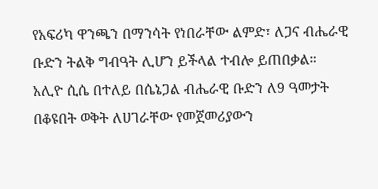የአፍሪካ ዋንጫን በማንሳት የነበራቸው ልምድ፣ ለጋና ብሔራዊ ቡድን ትልቅ ግብዓት ሊሆን ይችላል ተብሎ ይጠበቃል።
አሊዮ ሲሴ በተለይ በሴኔጋል ብሔራዊ ቡድን ለ9 ዓመታት በቆዩበት ወቅት ለሀገራቸው የመጀመሪያውን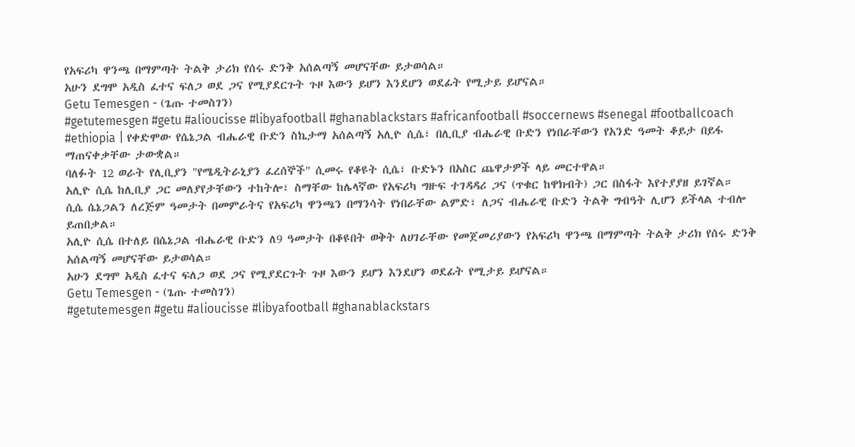የአፍሪካ ዋንጫ በማምጣት ትልቅ ታሪክ የሰሩ ድንቅ አሰልጣኝ መሆናቸው ይታወሳል።
አሁን ደግሞ አዲስ ፈተና ፍለጋ ወደ ጋና የሚያደርጉት ጉዞ እውን ይሆን እንደሆን ወደፊት የሚታይ ይሆናል።
Getu Temesgen - (ጌጡ ተመስገን)
#getutemesgen #getu #alioucisse #libyafootball #ghanablackstars #africanfootball #soccernews #senegal #footballcoach
#ethiopia | የቀድሞው የሴኔጋል ብሔራዊ ቡድን ስኬታማ አሰልጣኝ አሊዮ ሲሴ፣ በሊቢያ ብሔራዊ ቡድን የነበራቸውን የአንድ ዓመት ቆይታ በይፋ ማጠናቀቃቸው ታውቋል።
ባለፉት 12 ወራት የሊቢያን "የሜዲትራኒያን ፈረሰኞች" ሲመሩ የቆዩት ሲሴ፣ ቡድኑን በአስር ጨዋታዎች ላይ መርተዋል።
አሊዮ ሲሴ ከሊቢያ ጋር መለያየታቸውን ተከትሎ፣ ስማቸው ከሌላኛው የአፍሪካ ግዙፍ ተገዳዳሪ ጋና (ጥቁር ከዋክብት) ጋር በስፋት እየተያያዘ ይገኛል።
ሲሴ ሴኔጋልን ለረጅም ዓመታት በመምራትና የአፍሪካ ዋንጫን በማንሳት የነበራቸው ልምድ፣ ለጋና ብሔራዊ ቡድን ትልቅ ግብዓት ሊሆን ይችላል ተብሎ ይጠበቃል።
አሊዮ ሲሴ በተለይ በሴኔጋል ብሔራዊ ቡድን ለ9 ዓመታት በቆዩበት ወቅት ለሀገራቸው የመጀመሪያውን የአፍሪካ ዋንጫ በማምጣት ትልቅ ታሪክ የሰሩ ድንቅ አሰልጣኝ መሆናቸው ይታወሳል።
አሁን ደግሞ አዲስ ፈተና ፍለጋ ወደ ጋና የሚያደርጉት ጉዞ እውን ይሆን እንደሆን ወደፊት የሚታይ ይሆናል።
Getu Temesgen - (ጌጡ ተመስገን)
#getutemesgen #getu #alioucisse #libyafootball #ghanablackstars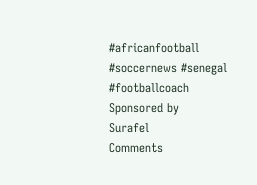#africanfootball #soccernews #senegal #footballcoach
Sponsored by
Surafel
Comments